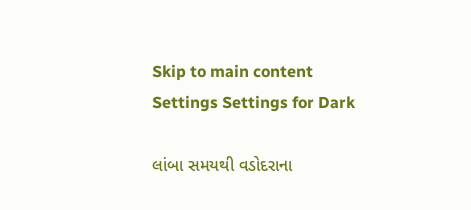Skip to main content
Settings Settings for Dark

લાંબા સમયથી વડોદરાના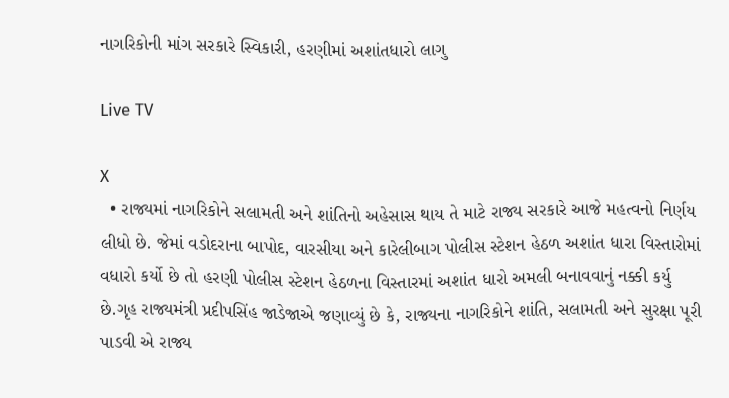નાગરિકોની માંગ સરકારે સ્વિકારી, હરણીમાં અશાંતધારો લાગુ

Live TV

X
  • રાજ્યમાં નાગરિકોને સલામતી અને શાંતિનો અહેસાસ થાય તે માટે રાજ્ય સરકારે આજે મહત્વનો નિર્ણય લીધો છે. જેમાં વડોદરાના બાપોદ, વારસીયા અને કારેલીબાગ પોલીસ સ્ટેશન હેઠળ અશાંત ધારા વિસ્તારોમાં વધારો કર્યો છે તો હરણી પોલીસ સ્ટેશન હેઠળના વિસ્તારમાં અશાંત ધારો અમલી બનાવવાનું નક્કી કર્યુ છે.ગૃહ રાજ્યમંત્રી પ્રદીપસિંહ જાડેજાએ જણાવ્યું છે કે, રાજ્યના નાગરિકોને શાંતિ, સલામતી અને સુરક્ષા પૂરી પાડવી એ રાજ્ય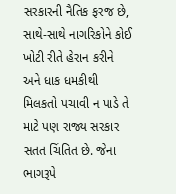સરકારની નૈતિક ફરજ છે, સાથે-સાથે નાગરિકોને કોઈ ખોટી રીતે હેરાન કરીને અને ધાક ધમકીથી મિલકતો પચાવી ન પાડે તે માટે પણ રાજ્ય સરકાર સતત ચિંતિત છે. જેના ભાગરૂપે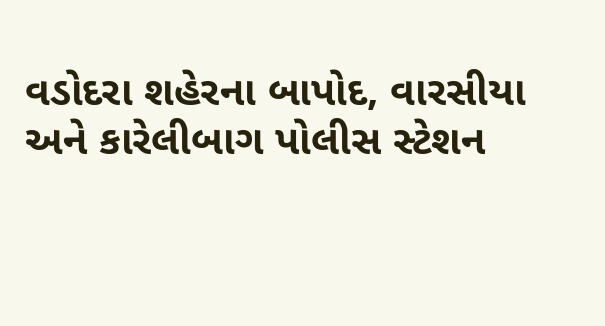વડોદરા શહેરના બાપોદ, વારસીયા અને કારેલીબાગ પોલીસ સ્ટેશન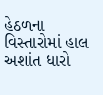હેઠળના વિસ્તારોમાં હાલ અશાંત ધારો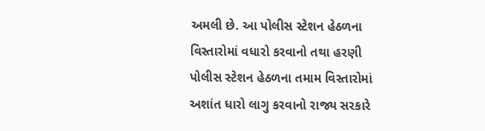અમલી છે. આ પોલીસ સ્ટેશન હેઠળના વિસ્તારોમાં વધારો કરવાનો તથા હરણી પોલીસ સ્ટેશન હેઠળના તમામ વિસ્તારોમાં અશાંત ધારો લાગુ કરવાનો રાજ્ય સરકારે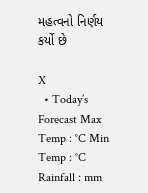મહત્વનો નિર્ણય કર્યો છે

X
  • Today’s Forecast Max Temp : °C Min Temp : °C Rainfall : mm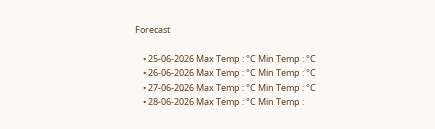Forecast

    • 25-06-2026 Max Temp : °C Min Temp : °C
    • 26-06-2026 Max Temp : °C Min Temp : °C
    • 27-06-2026 Max Temp : °C Min Temp : °C
    • 28-06-2026 Max Temp : °C Min Temp :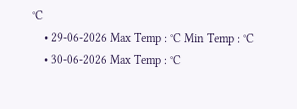°C
    • 29-06-2026 Max Temp : °C Min Temp : °C
    • 30-06-2026 Max Temp : °C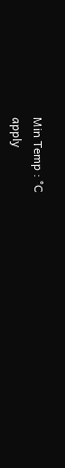Min Temp : °C
apply